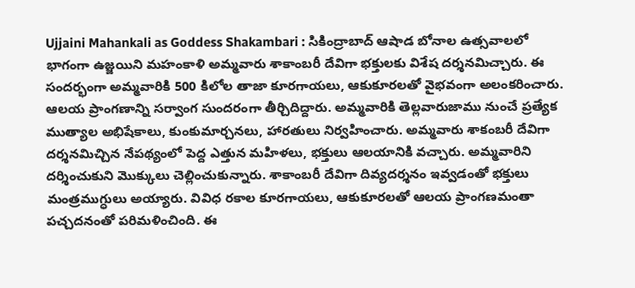Ujjaini Mahankali as Goddess Shakambari : సికింద్రాబాద్ ఆషాడ బోనాల ఉత్సవాలలో భాగంగా ఉజ్జయిని మహంకాళి అమ్మవారు శాకాంబరీ దేవిగా భక్తులకు విశేష దర్శనమిచ్చారు. ఈ సందర్భంగా అమ్మవారికి 500 కిలోల తాజా కూరగాయలు, ఆకుకూరలతో వైభవంగా అలంకరించారు. ఆలయ ప్రాంగణాన్ని సర్వాంగ సుందరంగా తీర్చిదిద్దారు. అమ్మవారికి తెల్లవారుజాము నుంచే ప్రత్యేక ముత్యాల అభిషేకాలు, కుంకుమార్చనలు, హారతులు నిర్వహించారు. అమ్మవారు శాకంబరీ దేవిగా దర్శనమిచ్చిన నేపథ్యంలో పెద్ద ఎత్తున మహిళలు, భక్తులు ఆలయానికి వచ్చారు. అమ్మవారిని దర్శించుకుని మొక్కులు చెల్లించుకున్నారు. శాకాంబరీ దేవిగా దివ్యదర్శనం ఇవ్వడంతో భక్తులు మంత్రముగ్ధులు అయ్యారు. వివిధ రకాల కూరగాయలు, ఆకుకూరలతో ఆలయ ప్రాంగణమంతా పచ్చదనంతో పరిమళించింది. ఈ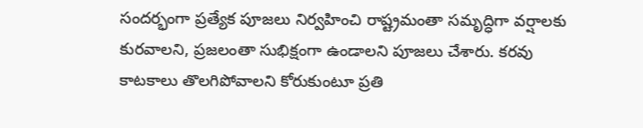సందర్భంగా ప్రత్యేక పూజలు నిర్వహించి రాష్ట్రమంతా సమృద్ధిగా వర్షాలకు కురవాలని, ప్రజలంతా సుభిక్షంగా ఉండాలని పూజలు చేశారు. కరవు కాటకాలు తొలగిపోవాలని కోరుకుంటూ ప్రతి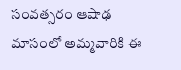సంవత్సరం ఆషాఢ మాసంలో అమ్మవారికి ఈ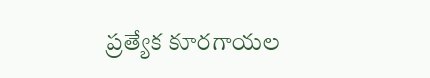ప్రత్యేక కూరగాయల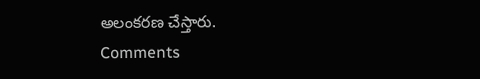అలంకరణ చేస్తారు.
Comments